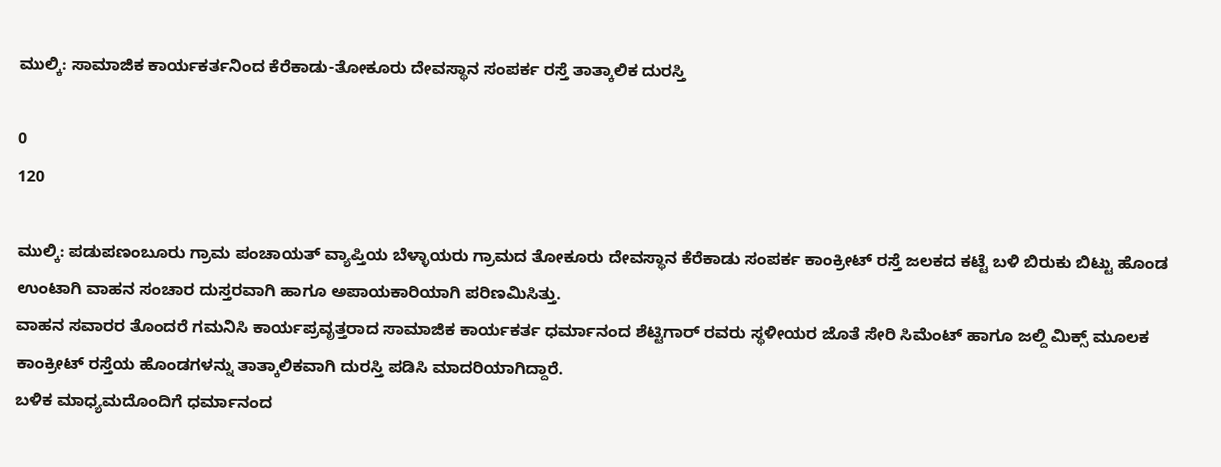ಮುಲ್ಕಿ: ಸಾಮಾಜಿಕ ಕಾರ್ಯಕರ್ತನಿಂದ ಕೆರೆಕಾಡು-ತೋಕೂರು ದೇವಸ್ಥಾನ ಸಂಪರ್ಕ ರಸ್ತೆ ತಾತ್ಕಾಲಿಕ ದುರಸ್ತಿ

0
120

ಮುಲ್ಕಿ: ಪಡುಪಣಂಬೂರು ಗ್ರಾಮ ಪಂಚಾಯತ್ ವ್ಯಾಪ್ತಿಯ ಬೆಳ್ಳಾಯರು ಗ್ರಾಮದ ತೋಕೂರು ದೇವಸ್ಥಾನ ಕೆರೆಕಾಡು ಸಂಪರ್ಕ ಕಾಂಕ್ರೀಟ್ ರಸ್ತೆ ಜಲಕದ ಕಟ್ಟೆ ಬಳಿ ಬಿರುಕು ಬಿಟ್ಟು ಹೊಂಡ ಉಂಟಾಗಿ ವಾಹನ ಸಂಚಾರ ದುಸ್ತರವಾಗಿ ಹಾಗೂ ಅಪಾಯಕಾರಿಯಾಗಿ ಪರಿಣಮಿಸಿತ್ತು.
ವಾಹನ ಸವಾರರ ತೊಂದರೆ ಗಮನಿಸಿ ಕಾರ್ಯಪ್ರವೃತ್ತರಾದ ಸಾಮಾಜಿಕ ಕಾರ್ಯಕರ್ತ ಧರ್ಮಾನಂದ ಶೆಟ್ಟಿಗಾರ್ ರವರು ಸ್ಥಳೀಯರ ಜೊತೆ ಸೇರಿ ಸಿಮೆಂಟ್ ಹಾಗೂ ಜಲ್ದಿ ಮಿಕ್ಸ್ ಮೂಲಕ ಕಾಂಕ್ರೀಟ್ ರಸ್ತೆಯ ಹೊಂಡಗಳನ್ನು ತಾತ್ಕಾಲಿಕವಾಗಿ ದುರಸ್ತಿ ಪಡಿಸಿ ಮಾದರಿಯಾಗಿದ್ದಾರೆ.
ಬಳಿಕ ಮಾಧ್ಯಮದೊಂದಿಗೆ ಧರ್ಮಾನಂದ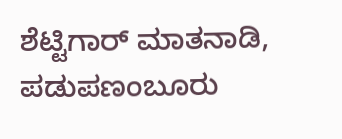ಶೆಟ್ಟಿಗಾರ್ ಮಾತನಾಡಿ, ಪಡುಪಣಂಬೂರು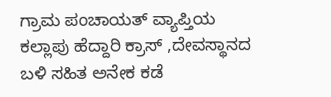ಗ್ರಾಮ ಪಂಚಾಯತ್ ವ್ಯಾಪ್ತಿಯ ಕಲ್ಲಾಪು ಹೆದ್ದಾರಿ ಕ್ರಾಸ್ ,ದೇವಸ್ಥಾನದ ಬಳಿ ಸಹಿತ ಅನೇಕ ಕಡೆ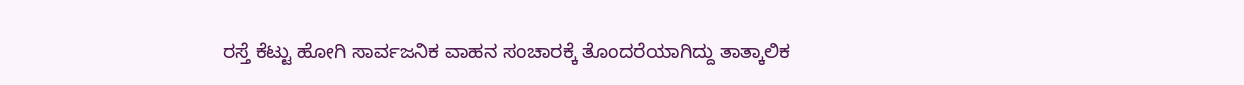ರಸ್ತೆ ಕೆಟ್ಟು ಹೋಗಿ ಸಾರ್ವಜನಿಕ ವಾಹನ ಸಂಚಾರಕ್ಕೆ ತೊಂದರೆಯಾಗಿದ್ದು ತಾತ್ಕಾಲಿಕ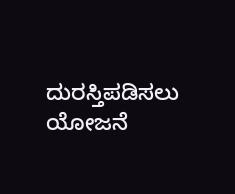ದುರಸ್ತಿಪಡಿಸಲು ಯೋಜನೆ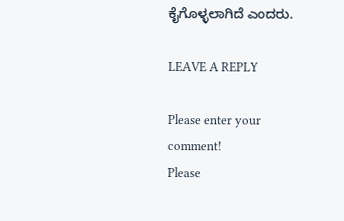ಕೈಗೊಳ್ಳಲಾಗಿದೆ ಎಂದರು.

LEAVE A REPLY

Please enter your comment!
Please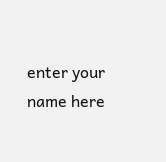enter your name here